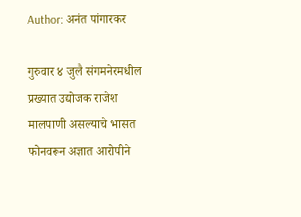Author: अनंत पांगारकर

गुरुवार ४ जुलै संगमनेरमधील प्रख्यात उद्योजक राजेश मालपाणी असल्याचे भासत फोनवरून अज्ञात आरोपीने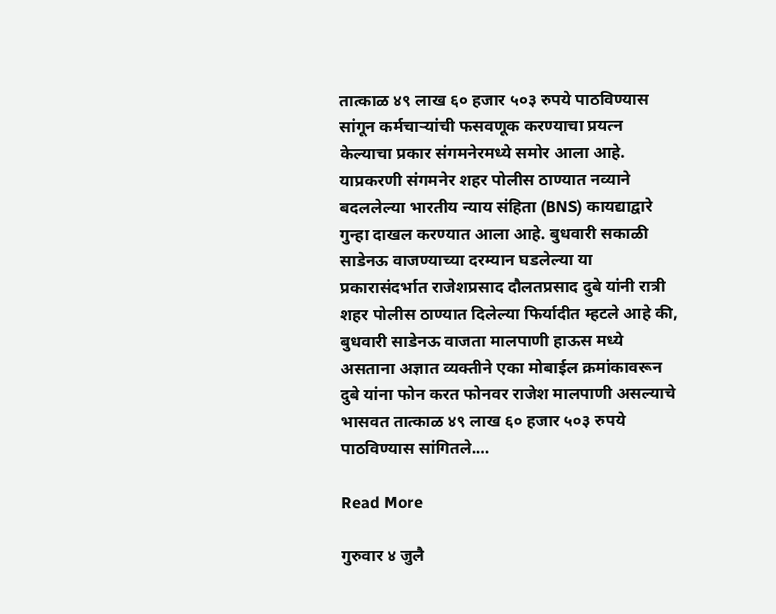तात्काळ ४९ लाख ६० हजार ५०३ रुपये पाठविण्यास सांगून कर्मचाऱ्यांची फसवणूक करण्याचा प्रयत्न केल्याचा प्रकार संगमनेरमध्ये समोर आला आहे. याप्रकरणी संगमनेर शहर पोलीस ठाण्यात नव्याने बदललेल्या भारतीय न्याय संहिता (BNS) कायद्याद्वारे गुन्हा दाखल करण्यात आला आहे. बुधवारी सकाळी साडेनऊ वाजण्याच्या दरम्यान घडलेल्या या प्रकारासंदर्भात राजेशप्रसाद दौलतप्रसाद दुबे यांनी रात्री शहर पोलीस ठाण्यात दिलेल्या फिर्यादीत म्हटले आहे की, बुधवारी साडेनऊ वाजता मालपाणी हाऊस मध्ये असताना अज्ञात व्यक्तीने एका मोबाईल क्रमांकावरून दुबे यांना फोन करत फोनवर राजेश मालपाणी असल्याचे भासवत तात्काळ ४९ लाख ६० हजार ५०३ रुपये पाठविण्यास सांगितले.…

Read More

गुरुवार ४ जुलै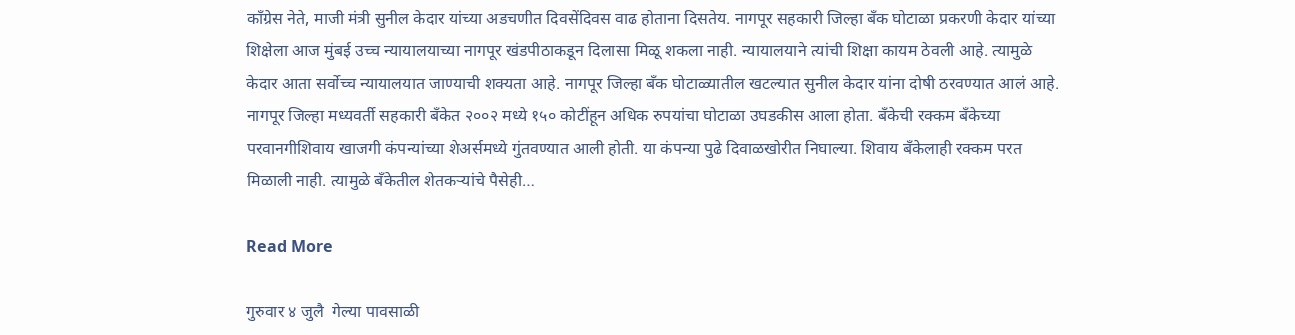काँग्रेस नेते, माजी मंत्री सुनील केदार यांच्या अडचणीत दिवसेंदिवस वाढ होताना दिसतेय. नागपूर सहकारी जिल्हा बँक घोटाळा प्रकरणी केदार यांच्या शिक्षेला आज मुंबई उच्च न्यायालयाच्या नागपूर खंडपीठाकडून दिलासा मिळू शकला नाही. न्यायालयाने त्यांची शिक्षा कायम ठेवली आहे. त्यामुळे केदार आता सर्वोच्च न्यायालयात जाण्याची शक्यता आहे. नागपूर जिल्हा बँक घोटाळ्यातील खटल्यात सुनील केदार यांना दोषी ठरवण्यात आलं आहे. नागपूर जिल्हा मध्यवर्ती सहकारी बँकेत २००२ मध्ये १५० कोटींहून अधिक रुपयांचा घोटाळा उघडकीस आला होता. बँकेची रक्कम बँकेच्या परवानगीशिवाय खाजगी कंपन्यांच्या शेअर्समध्ये गुंतवण्यात आली होती. या कंपन्या पुढे दिवाळखोरीत निघाल्या. शिवाय बँकेलाही रक्कम परत मिळाली नाही. त्यामुळे बँकेतील शेतकऱ्यांचे पैसेही…

Read More

गुरुवार ४ जुलै  गेल्या पावसाळी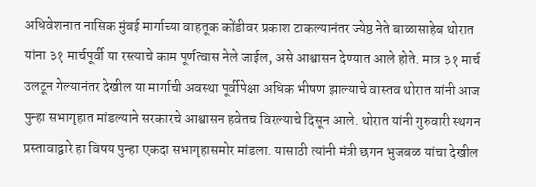अधिवेशनात नासिक मुंबई मार्गाच्या वाहतूक कोंडीवर प्रकाश टाकल्यानंतर ज्येष्ठ नेते बाळासाहेब थोरात यांना ३१ मार्चपूर्वी या रस्त्याचे काम पूर्णत्वास नेले जाईल, असे आश्वासन देण्यात आले होते. मात्र ३१ मार्च उलटून गेल्यानंतर देखील या मार्गाची अवस्था पूर्वीपेक्षा अधिक भीषण झाल्याचे वास्तव थोरात यांनी आज पुन्हा सभागृहात मांडल्याने सरकारचे आश्वासन हवेतच विरल्याचे दिसून आले. थोरात यांनी गुरुवारी स्थगन प्रस्तावाद्वारे हा विषय पुन्हा एकदा सभागृहासमोर मांडला. यासाठी त्यांनी मंत्री छगन भुजबळ यांचा देखील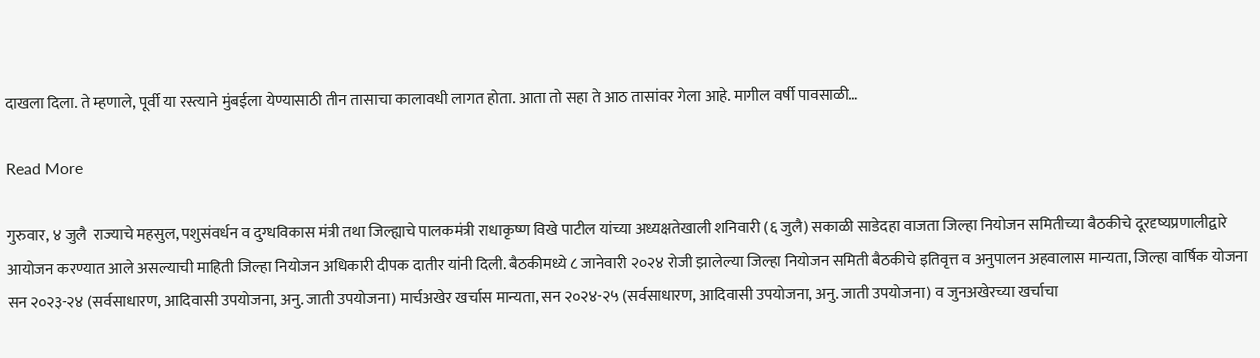दाखला दिला. ते म्हणाले, पूर्वी या रस्त्याने मुंबईला येण्यासाठी तीन तासाचा कालावधी लागत होता. आता तो सहा ते आठ तासांवर गेला आहे. मागील वर्षी पावसाळी…

Read More

गुरुवार, ४ जुलै  राज्याचे महसुल, पशुसंवर्धन व दुग्धविकास मंत्री तथा जिल्ह्याचे पालकमंत्री राधाकृष्ण विखे पाटील यांच्या अध्यक्षतेखाली शनिवारी (६ जुलै) सकाळी साडेदहा वाजता जिल्हा नियोजन समितीच्या बैठकीचे दूरदृष्यप्रणालीद्वारे आयोजन करण्यात आले असल्याची माहिती जिल्हा नियोजन अधिकारी दीपक दातीर यांनी दिली. बैठकीमध्ये ८ जानेवारी २०२४ रोजी झालेल्या जिल्हा नियोजन समिती बैठकीचे इतिवृत्त व अनुपालन अहवालास मान्यता, जिल्हा वार्षिक योजना सन २०२३-२४ (सर्वसाधारण, आदिवासी उपयोजना, अनु. जाती उपयोजना) मार्चअखेर खर्चास मान्यता, सन २०२४-२५ (सर्वसाधारण, आदिवासी उपयोजना, अनु. जाती उपयोजना) व जुनअखेरच्या खर्चाचा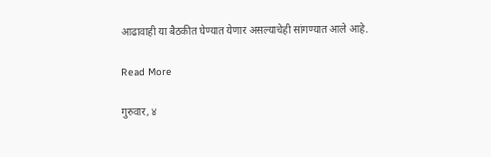आढावाही या बैठकीत घेण्यात येणार असल्याचेही सांगण्यात आले आहे.

Read More

गुरुवार, ४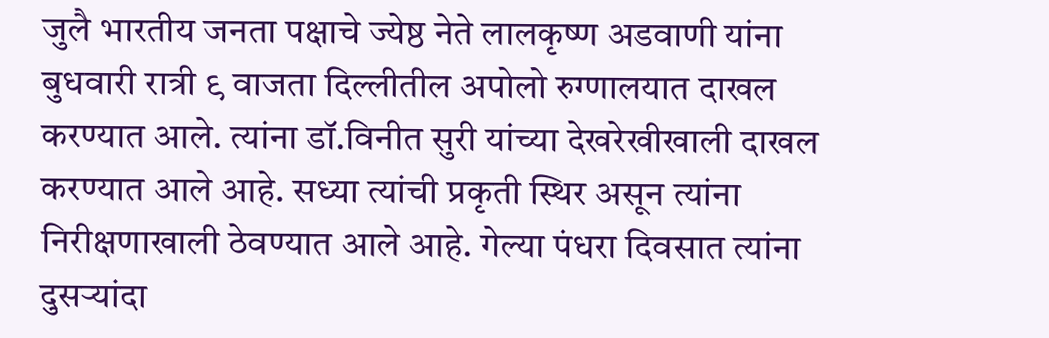जुलै भारतीय जनता पक्षाचे ज्येष्ठ नेते लालकृष्ण अडवाणी यांना बुधवारी रात्री ९ वाजता दिल्लीतील अपोलो रुग्णालयात दाखल करण्यात आले. त्यांना डॉ.विनीत सुरी यांच्या देखरेखीखाली दाखल करण्यात आले आहे. सध्या त्यांची प्रकृती स्थिर असून त्यांना निरीक्षणाखाली ठेवण्यात आले आहे. गेल्या पंधरा दिवसात त्यांना दुसऱ्यांदा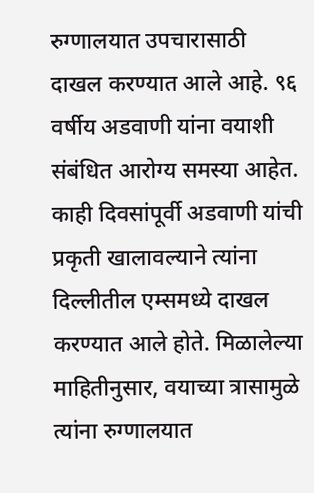रुग्णालयात उपचारासाठी दाखल करण्यात आले आहे. ९६ वर्षीय अडवाणी यांना वयाशी संबंधित आरोग्य समस्या आहेत. काही दिवसांपूर्वी अडवाणी यांची प्रकृती खालावल्याने त्यांना दिल्लीतील एम्समध्ये दाखल करण्यात आले होते. मिळालेल्या माहितीनुसार, वयाच्या त्रासामुळे त्यांना रुग्णालयात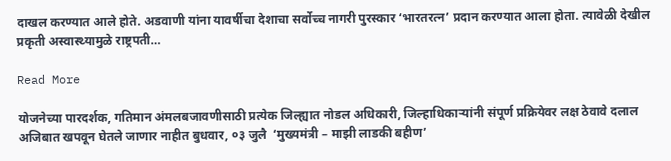दाखल करण्यात आले होते. अडवाणी यांना यावर्षीचा देशाचा सर्वोच्च नागरी पुरस्कार ‘भारतरत्न’ प्रदान करण्यात आला होता. त्यावेळी देखील प्रकृती अस्वास्थ्यामुळे राष्ट्रपती…

Read More

योजनेच्या पारदर्शक, गतिमान अंमलबजावणीसाठी प्रत्येक जिल्ह्यात नोडल अधिकारी, जिल्हाधिकाऱ्यांनी संपूर्ण प्रक्रियेवर लक्ष ठेवावे दलाल अजिबात खपवून घेतले जाणार नाहीत बुधवार, ०३ जुलै  ‘मुख्यमंत्री – माझी लाडकी बहीण’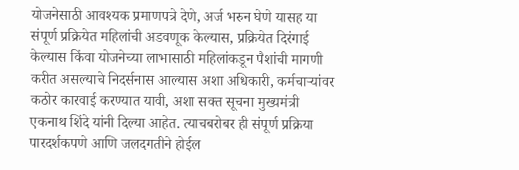योजनेसाठी आवश्यक प्रमाणपत्रे देणे, अर्ज भरुन घेणे यासह या संपूर्ण प्रक्रियेत महिलांची अडवणूक केल्यास, प्रक्रियेत दिरंगाई केल्यास किंवा योजनेच्या लाभासाठी महिलांकडून पैशांची मागणी करीत असल्याचे निदर्सनास आल्यास अशा अधिकारी, कर्मचाऱ्यांवर कठोर कारवाई करण्यात यावी, अशा सक्त सूचना मुख्यमंत्री एकनाथ शिंदे यांनी दिल्या आहेत. त्याचबरोबर ही संपूर्ण प्रक्रिया पारदर्शकपणे आणि जलदगतीने होईल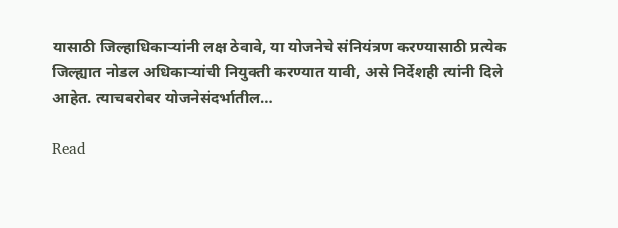यासाठी जिल्हाधिकाऱ्यांनी लक्ष ठेवावे, या योजनेचे संनियंत्रण करण्यासाठी प्रत्येक जिल्ह्यात नोडल अधिकाऱ्यांची नियुक्ती करण्यात यावी, असे निर्देशही त्यांनी दिले आहेत. त्याचबरोबर योजनेसंदर्भातील…

Read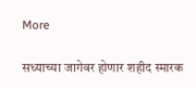More

सध्याच्या जागेवर होणार शहीद स्मारक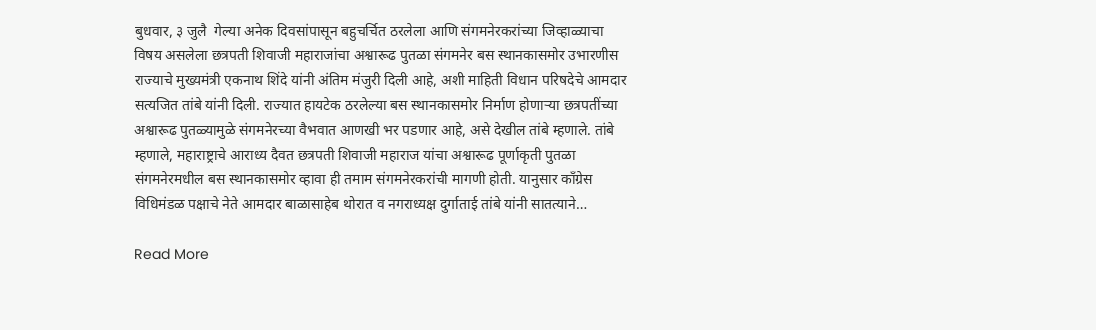बुधवार, ३ जुलै  गेल्या अनेक दिवसांपासून बहुचर्चित ठरलेला आणि संगमनेरकरांच्या जिव्हाळ्याचा विषय असलेला छत्रपती शिवाजी महाराजांचा अश्वारूढ पुतळा संगमनेर बस स्थानकासमोर उभारणीस राज्याचे मुख्यमंत्री एकनाथ शिंदे यांनी अंतिम मंजुरी दिली आहे, अशी माहिती विधान परिषदेचे आमदार सत्यजित तांबे यांनी दिली. राज्यात हायटेक ठरलेल्या बस स्थानकासमोर निर्माण होणाऱ्या छत्रपतींच्या अश्वारूढ पुतळ्यामुळे संगमनेरच्या वैभवात आणखी भर पडणार आहे, असे देखील तांबे म्हणाले. तांबे म्हणाले, महाराष्ट्राचे आराध्य दैवत छत्रपती शिवाजी महाराज यांचा अश्वारूढ पूर्णाकृती पुतळा संगमनेरमधील बस स्थानकासमोर व्हावा ही तमाम संगमनेरकरांची मागणी होती. यानुसार काँग्रेस विधिमंडळ पक्षाचे नेते आमदार बाळासाहेब थोरात व नगराध्यक्ष दुर्गाताई तांबे यांनी सातत्याने…

Read More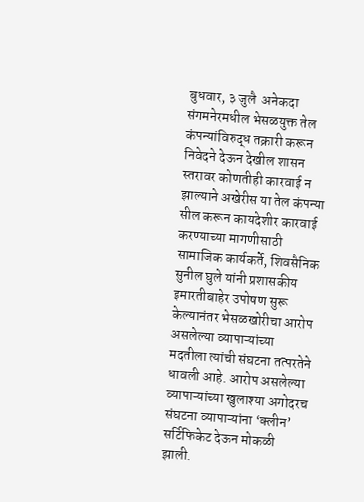बुधवार, ३ जुलै  अनेकदा संगमनेरमधील भेसळयुक्त तेल कंपन्यांविरुद्ध तक्रारी करून निवेदने देऊन देखील शासन स्तरावर कोणतीही कारवाई न झाल्याने अखेरीस या तेल कंपन्या सील करून कायदेशीर कारवाई करण्याच्या मागणीसाठी सामाजिक कार्यकर्ते, शिवसैनिक सुनील घुले यांनी प्रशासकीय इमारतीबाहेर उपोषण सुरू केल्यानंतर भेसळखोरीचा आरोप असलेल्या व्यापाऱ्यांच्या मदतीला त्यांची संघटना तत्परतेने धावली आहे. आरोप असलेल्या व्यापाऱ्यांच्या खुलाश्या अगोदरच संघटना व्यापाऱ्यांना ‘क्लीन’ सर्टिफिकेट देऊन मोकळी झाली.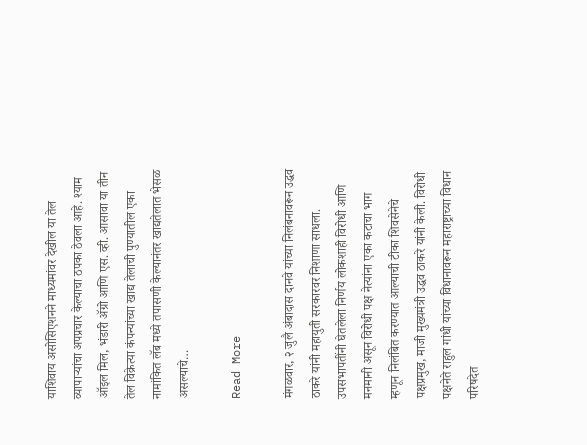याशिवाय असोसिएशनने माध्यमांवर देखील या तेल व्यापाऱ्यांचा अपप्रचार केल्याचा ठपका ठेवला आहे. श्याम ऑइल मिल, भंडारी ॲग्रो आणि एस. व्ही. आसावा या तीन तेल विक्रेत्या कंपन्यांच्या खाद्य तेलाची पुण्यातील एका नामांकित लॅब मध्ये तपासणी केल्यानंतर खाद्यतेलात भेसळ असल्याचे…

Read More

मंगळवार, २ जुलै अंबादास दानवे यांच्या निलंबनावरून उद्धव ठाकरे यांनी महायुती सरकारवर निशाणा साधला. उपसभापतींनी घेतलेला निर्णय लोकशाही विरोधी आणि मनमानी असून विरोधी पक्ष नेत्यांना एका कटाचा भाग म्हणून निलंबित करण्यात आल्याची टीका शिवसेनेचे पक्षप्रमुख, माजी मुख्यमंत्री उद्धव ठाकरे यांनी केली. विरोधी पक्षनेते राहुल गांधी यांच्या विधानावरून महाराष्ट्राच्या विधान परिषदेत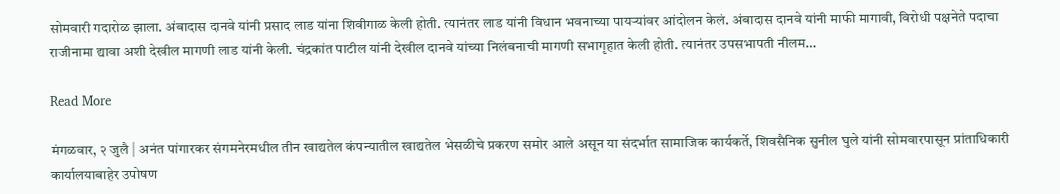सोमवारी गदारोळ झाला. अंबादास दानवे यांनी प्रसाद लाड यांना शिवीगाळ केली होती. त्यानंतर लाड यांनी विधान भवनाच्या पायऱ्यांवर आंदोलन केलं. अंबादास दानवे यांनी माफी मागावी, विरोधी पक्षनेते पदाचा राजीनामा द्यावा अशी देखील मागणी लाड यांनी केली. चंद्रकांत पाटील यांनी देखील दानवे यांच्या निलंबनाची मागणी सभागृहात केली होती. त्यानंतर उपसभापती नीलम…

Read More

मंगळवार, २ जुलै | अनंत पांगारकर संगमनेरमधील तीन खाद्यतेल कंपन्यातील खाद्यतेल भेसळीचे प्रकरण समोर आले असून या संदर्भात सामाजिक कार्यकर्ते, शिवसैनिक सुनील घुले यांनी सोमवारपासून प्रांताधिकारी कार्यालयाबाहेर उपोषण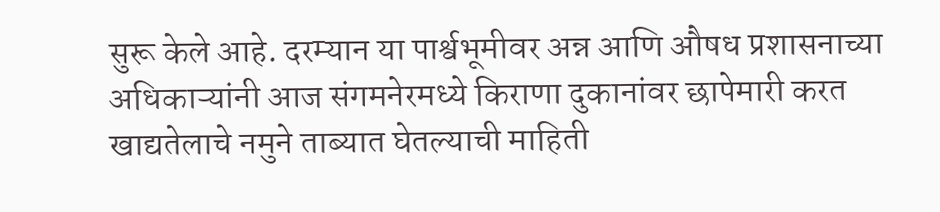सुरू केले आहे. दरम्यान या पार्श्वभूमीवर अन्न आणि औषध प्रशासनाच्या अधिकाऱ्यांनी आज संगमनेरमध्ये किराणा दुकानांवर छापेमारी करत खाद्यतेलाचे नमुने ताब्यात घेतल्याची माहिती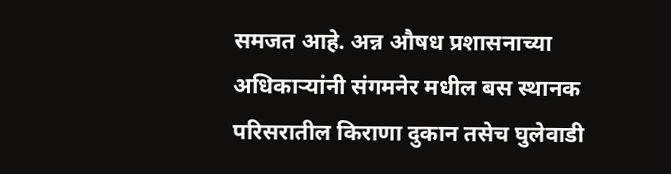समजत आहे. अन्न औषध प्रशासनाच्या अधिकाऱ्यांनी संगमनेर मधील बस स्थानक परिसरातील किराणा दुकान तसेच घुलेवाडी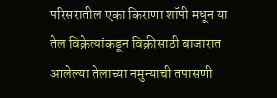परिसरातील एका किराणा शॉपी मधून या तेल विक्रेत्यांकडून विक्रीसाठी बाजारात आलेल्या तेलाच्या नमुन्याची तपासणी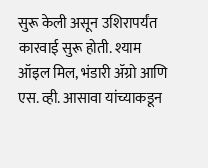सुरू केली असून उशिरापर्यंत कारवाई सुरू होती. श्याम ऑइल मिल, भंडारी ॲग्रो आणि एस. व्ही. आसावा यांच्याकडून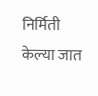निर्मिती केल्या जात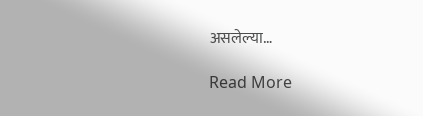असलेल्या…

Read More